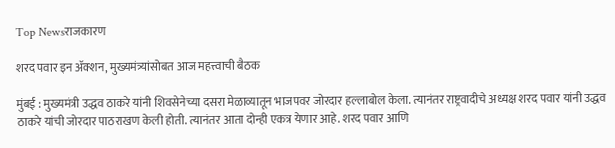Top Newsराजकारण

शरद पवार इन अ‍ॅक्शन, मुख्यमंत्र्यांसोबत आज महत्त्वाची बैठक

मुंबई : मुख्यमंत्री उद्धव ठाकरे यांनी शिवसेनेच्या दसरा मेळाव्यातून भाजपवर जोरदार हल्लाबोल केला. त्यानंतर राष्ट्रवादीचे अध्यक्ष शरद पवार यांनी उद्धव ठाकरे यांची जोरदार पाठराखण केली होती. त्यानंतर आता दोन्ही एकत्र येणार आहे. शरद पवार आणि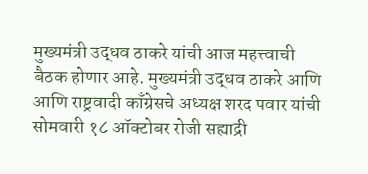मुख्यमंत्री उद्धव ठाकरे यांची आज महत्त्वाची बैठक होणार आहे. मुख्यमंत्री उद्धव ठाकरे आणि आणि राष्ट्रवादी काँग्रेसचे अध्यक्ष शरद पवार यांची सोमवारी १८ ऑक्टोबर रोजी सह्याद्री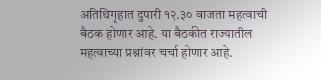अतिथिगृहात दुपारी १२.३० वाजता महत्वाची बैठक होणार आहे. या बैठकीत राज्यातील महत्वाच्या प्रश्नांवर चर्चा होणार आहे.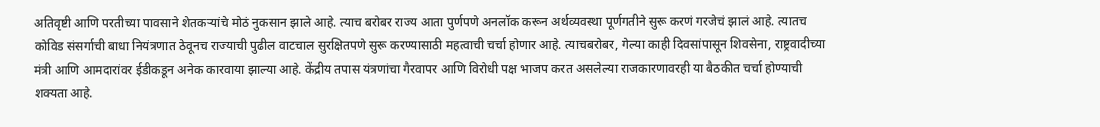अतिवृष्टी आणि परतीच्या पावसाने शेतकऱ्यांचे मोठं नुकसान झाले आहे. त्याच बरोबर राज्य आता पुर्णपणे अनलॉक करून अर्थव्यवस्था पूर्णगतीने सुरू करणं गरजेचं झालं आहे. त्यातच कोविड संसर्गाची बाधा नियंत्रणात ठेवूनच राज्याची पुढील वाटचाल सुरक्षितपणे सुरू करण्यासाठी महत्वाची चर्चा होणार आहे. त्याचबरोबर, गेल्या काही दिवसांपासून शिवसेना, राष्ट्रवादीच्या मंत्री आणि आमदारांवर ईडीकडून अनेक कारवाया झाल्या आहे. केंद्रीय तपास यंत्रणांचा गैरवापर आणि विरोधी पक्ष भाजप करत असलेल्या राजकारणावरही या बैठकीत चर्चा होण्याची शक्यता आहे.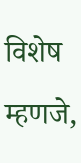विशेष म्हणजे,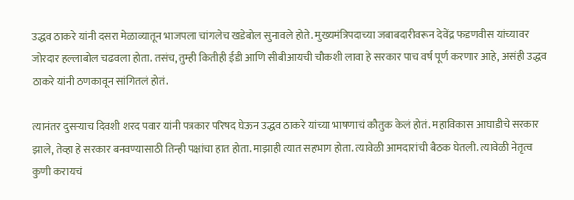उद्धव ठाकरे यांनी दसरा मेळाव्यातून भाजपला चांगलेच खडेबोल सुनावले होते. मुख्यमंत्रिपदाच्या जबाबदारीवरून देवेंद्र फडणवीस यांच्यावर जोरदार हल्लाबोल चढवला होता. तसंच, तुम्ही कितीही ईडी आणि सीबीआयची चौकशी लावा हे सरकार पाच वर्ष पूर्ण करणार आहे, असंही उद्धव ठाकरे यांनी ठणकावून सांगितलं होतं.

त्यानंतर दुसऱ्याच दिवशी शरद पवार यांनी पत्रकार परिषद घेऊन उद्धव ठाकरे यांच्या भाषणाचं कौतुक केलं होतं. महाविकास आघाडीचे सरकार झाले, तेव्हा हे सरकार बनवण्यासाठी तिन्ही पक्षांचा हात होता. माझाही त्यात सहभाग होता. त्यावेळी आमदारांची बैठक घेतली. त्यावेळी नेतृत्व कुणी करायचं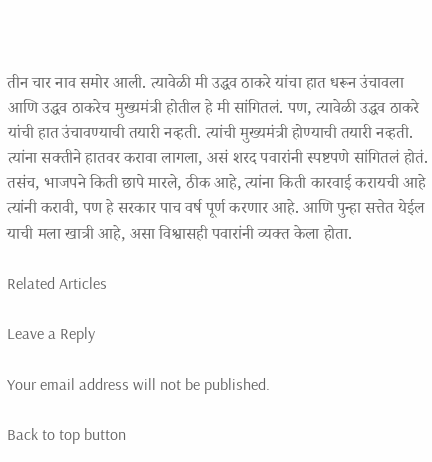तीन चार नाव समोर आली. त्यावेळी मी उद्धव ठाकरे यांचा हात धरून उंचावला आणि उद्धव ठाकरेच मुख्यमंत्री होतील हे मी सांगितलं. पण, त्यावेळी उद्धव ठाकरे यांची हात उंचावण्याची तयारी नव्हती. त्यांची मुख्यमंत्री होण्याची तयारी नव्हती. त्यांना सक्तीने हातवर करावा लागला, असं शरद पवारांनी स्पष्टपणे सांगितलं होतं. तसंच, भाजपने किती छापे मारले, ठीक आहे, त्यांना किती कारवाई करायची आहे त्यांनी करावी, पण हे सरकार पाच वर्ष पूर्ण करणार आहे. आणि पुन्हा सत्तेत येईल याची मला खात्री आहे, असा विश्वासही पवारांनी व्यक्त केला होता.

Related Articles

Leave a Reply

Your email address will not be published.

Back to top button